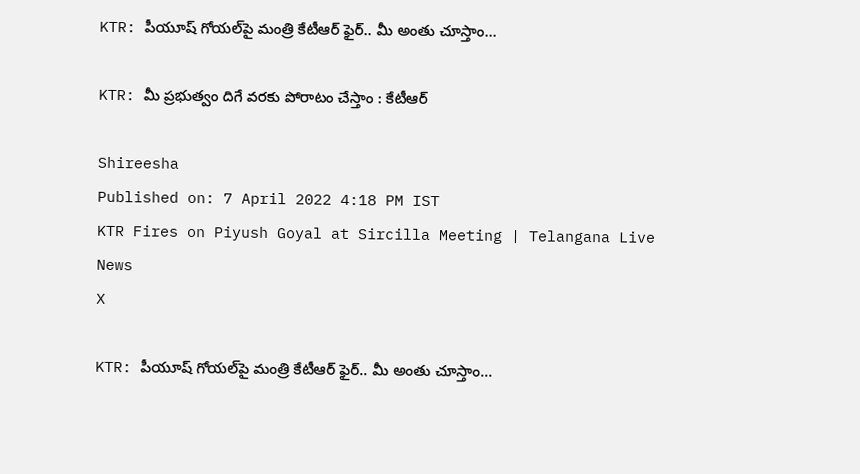KTR: పీయూష్ గోయల్‌పై మంత్రి కేటీఆర్ ఫైర్.. మీ అంతు చూస్తాం...

KTR: మీ ప్రభుత్వం దిగే వరకు పోరాటం చేస్తాం : కేటీఆర్

Shireesha
Published on: 7 April 2022 4:18 PM IST
KTR Fires on Piyush Goyal at Sircilla Meeting | Telangana Live News
X

KTR: పీయూష్ గోయల్‌పై మంత్రి కేటీఆర్ ఫైర్.. మీ అంతు చూస్తాం...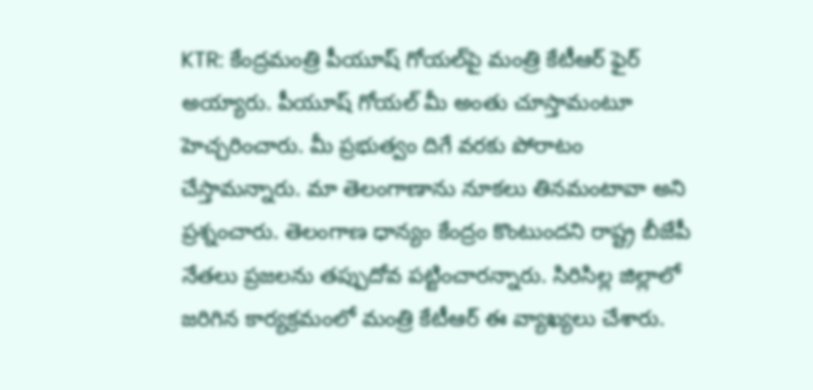KTR: కేంద్రమంత్రి పీయూష్ గోయల్‌పై మంత్రి కేటీఆర్‌ ఫైర్ అయ్యారు. పీయూష్ గోయల్ మీ అంతు చూస్తామంటూ హెచ్చరించారు. మీ ప్రభుత్వం దిగే వరకు పోరాటం చేస్తామన్నారు. మా తెలంగాణాను నూకలు తినమంటావా అని ప్రశ్నంచారు. తెలంగాణ ధాన్యం కేంద్రం కొంటుందని రాష్ట్ర బీజేపీ నేతలు ప్రజలను తప్పుదోవ పట్టించారన్నారు. సిరిసిల్ల జిల్లాలో జరిగిన కార్యక్రమంలో మంత్రి కేటీఆర్ ఈ వ్యాఖ్యలు చేశారు.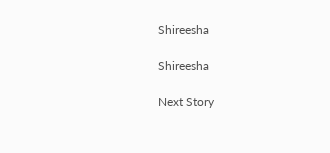Shireesha

Shireesha

Next Story